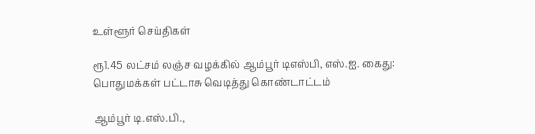உள்ளூர் செய்திகள்

ரூ1.45 லட்சம் லஞ்ச வழக்கில் ஆம்பூர் டிஎஸ்பி, எஸ்.ஐ. கைது: பொதுமக்கள் பட்டாசு வெடித்து கொண்டாட்டம்

ஆம்பூர் டி.எஸ்.பி.,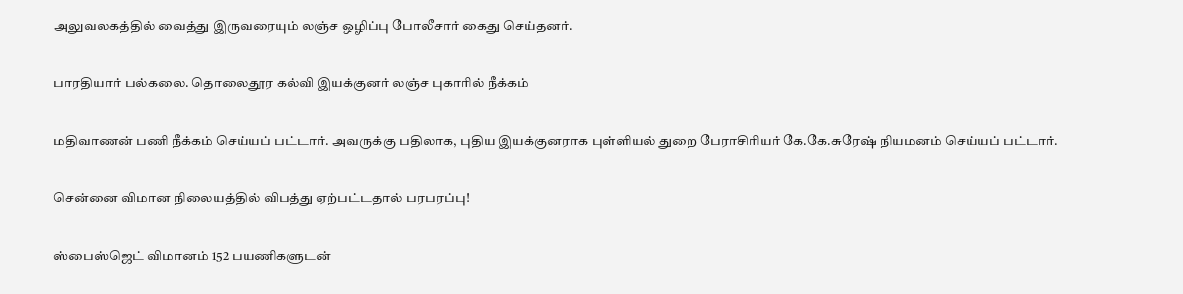அலுவலகத்தில் வைத்து இருவரையும் லஞ்ச ஒழிப்பு போலீசார் கைது செய்தனர்.

பாரதியார் பல்கலை. தொலைதூர கல்வி இயக்குனர் லஞ்ச புகாரில் நீக்கம்

மதிவாணன் பணி நீக்கம் செய்யப் பட்டார். அவருக்கு பதிலாக, புதிய இயக்குனராக புள்ளியல் துறை பேராசிரியர் கே.கே.சுரேஷ் நியமனம் செய்யப் பட்டார்.

சென்னை விமான நிலையத்தில் விபத்து ஏற்பட்டதால் பரபரப்பு!

ஸ்பைஸ்ஜெட் விமானம் 152 பயணிகளுடன்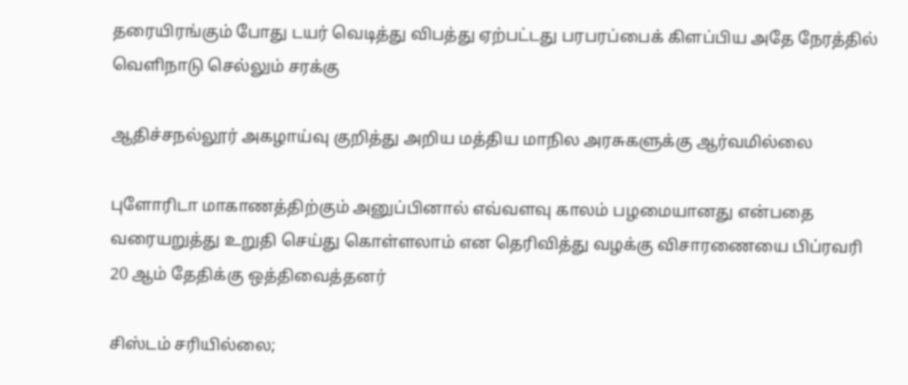தரையிரங்கும் போது டயர் வெடித்து விபத்து ஏற்பட்டது பரபரப்பைக் கிளப்பிய அதே நேரத்தில் வெளிநாடு செல்லும் சரக்கு

ஆதிச்சநல்லூர் அகழாய்வு குறித்து அறிய மத்திய மாநில அரசுகளுக்கு ஆர்வமில்லை

புளோரிடா மாகாணத்திற்கும் அனுப்பினால் எவ்வளவு காலம் பழமையானது என்பதை வரையறுத்து உறுதி செய்து கொள்ளலாம் என தெரிவித்து வழக்கு விசாரணையை பிப்ரவரி 20 ஆம் தேதிக்கு ஒத்திவைத்தனர்

சிஸ்டம் சரியில்லை;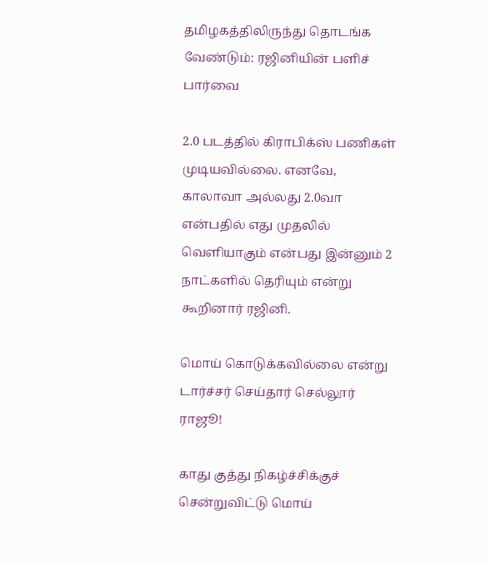தமிழகத்திலிருந்து தொடங்க வேண்டும்: ரஜினியின் பளிச் பார்வை

2.0 படத்தில் கிராபிக்ஸ் பணிகள் முடியவில்லை. எனவே, காலாவா அல்லது 2.0வா என்பதில் எது முதலில் வெளியாகும் என்பது இன்னும் 2 நாட்களில் தெரியும் என்று கூறினார் ரஜினி.

மொய் கொடுக்கவில்லை என்று டார்ச்சர் செய்தார் செல்லூர் ராஜூ!

காது குத்து நிகழ்ச்சிக்குச் சென்றுவிட்டு மொய்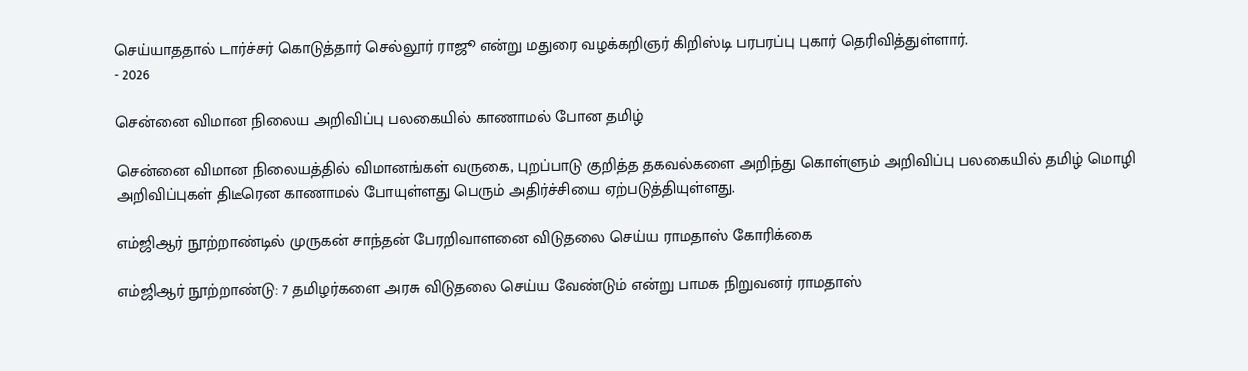செய்யாததால் டார்ச்சர் கொடுத்தார் செல்லூர் ராஜூ என்று மதுரை வழக்கறிஞர் கிறிஸ்டி பரபரப்பு புகார் தெரிவித்துள்ளார்.
- 2026

சென்னை விமான நிலைய அறிவிப்பு பலகையில் காணாமல் போன தமிழ்

சென்னை விமான நிலையத்தில் விமானங்கள் வருகை, புறப்பாடு குறித்த தகவல்களை அறிந்து கொள்ளும் அறிவிப்பு பலகையில் தமிழ் மொழி அறிவிப்புகள் திடீரென காணாமல் போயுள்ளது பெரும் அதிர்ச்சியை ஏற்படுத்தியுள்ளது.

எம்ஜிஆர் நூற்றாண்டில் முருகன் சாந்தன் பேரறிவாளனை விடுதலை செய்ய ராமதாஸ் கோரிக்கை

எம்ஜிஆர் நூற்றாண்டு: 7 தமிழர்களை அரசு விடுதலை செய்ய வேண்டும் என்று பாமக நிறுவனர் ராமதாஸ்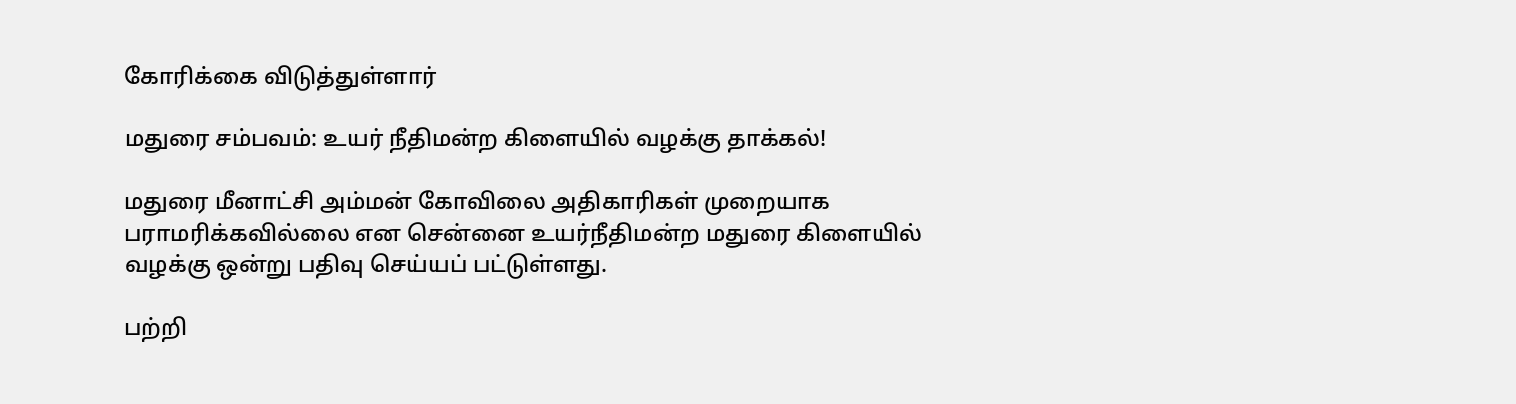கோரிக்கை விடுத்துள்ளார்

மதுரை சம்பவம்: உயர் நீதிமன்ற கிளையில் வழக்கு தாக்கல்!

மதுரை மீனாட்சி அம்மன் கோவிலை அதிகாரிகள் முறையாக பராமரிக்கவில்லை என சென்னை உயர்நீதிமன்ற மதுரை கிளையில் வழக்கு ஒன்று பதிவு செய்யப் பட்டுள்ளது.

பற்றி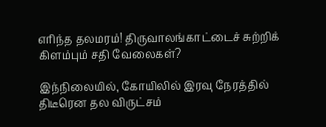எரிந்த தலமரம்! திருவாலங்காட்டைச் சுற்றிக் கிளம்பும் சதி வேலைகள்?

இந்நிலையில், கோயிலில் இரவு நேரத்தில் திடீரென தல விருட்சம்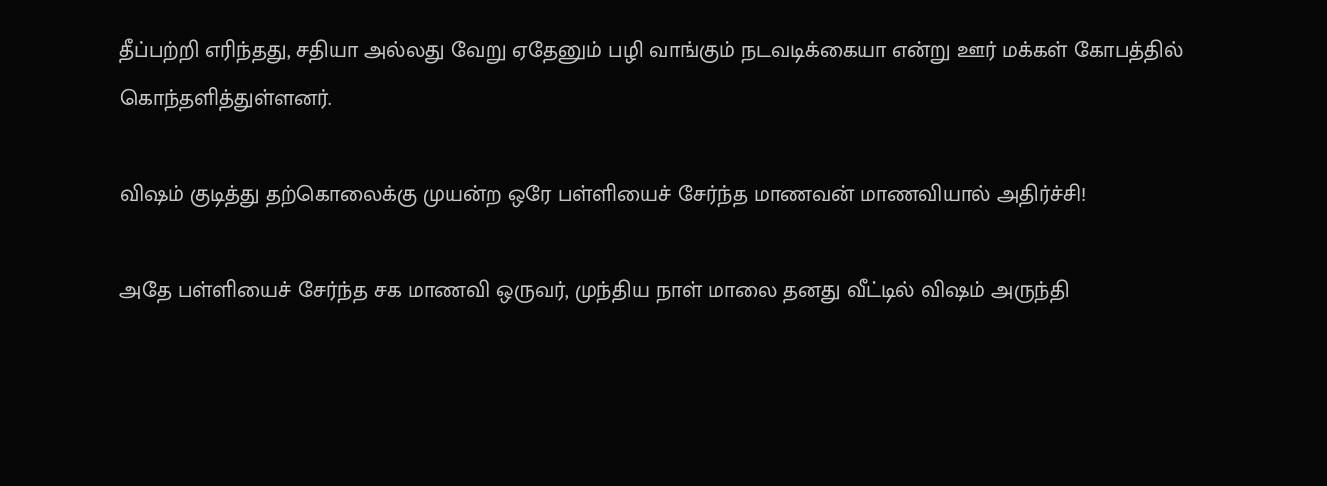தீப்பற்றி எரிந்தது, சதியா அல்லது வேறு ஏதேனும் பழி வாங்கும் நடவடிக்கையா என்று ஊர் மக்கள் கோபத்தில் கொந்தளித்துள்ளனர்.

விஷம் குடித்து தற்கொலைக்கு முயன்ற ஒரே பள்ளியைச் சேர்ந்த மாணவன் மாணவியால் அதிர்ச்சி!

அதே பள்ளியைச் சேர்ந்த சக மாணவி ஒருவர், முந்திய நாள் மாலை தனது வீட்டில் விஷம் அருந்தி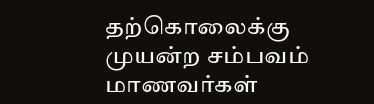தற்கொலைக்கு முயன்ற சம்பவம் மாணவர்கள்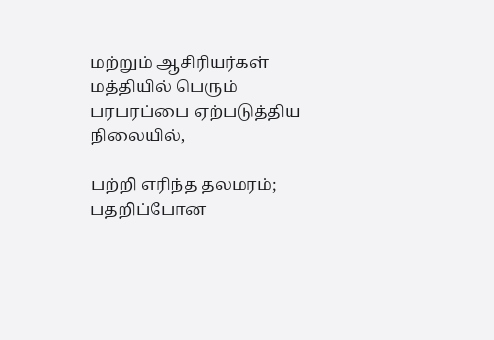மற்றும் ஆசிரியர்கள் மத்தியில் பெரும் பரபரப்பை ஏற்படுத்திய நிலையில்,

பற்றி எரிந்த தலமரம்; பதறிப்போன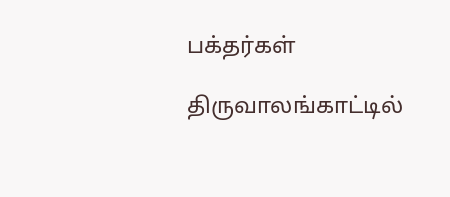பக்தர்கள்

திருவாலங்காட்டில்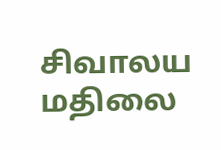சிவாலய மதிலை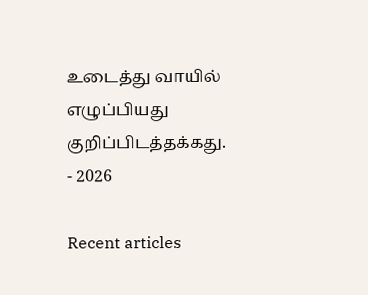உடைத்து வாயில் எழுப்பியது குறிப்பிடத்தக்கது.
- 2026

Recent articles